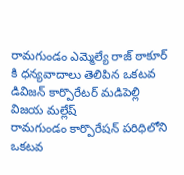రామగుండం ఎమ్మెల్యే రాజ్ ఠాకూర్ కి ధన్యవాదాలు తెలిపిన ఒకటవ డివిజన్ కార్పొరేటర్ మడిపెల్లి విజయ మల్లేష్
రామగుండం కార్పొరేషన్ పరిధిలోని ఒకటవ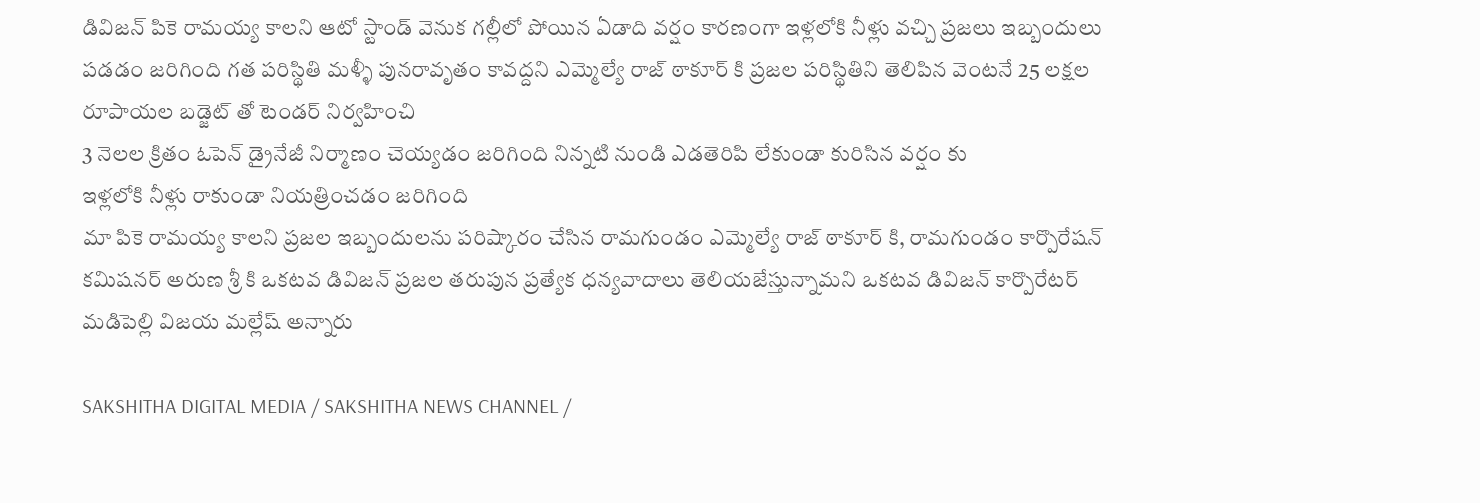డివిజన్ పికె రామయ్య కాలని ఆటో స్టాండ్ వెనుక గల్లీలో పోయిన ఏడాది వర్షం కారణంగా ఇళ్లలోకి నీళ్లు వచ్చి ప్రజలు ఇబ్బందులు పడడం జరిగింది గత పరిస్థితి మళ్ళీ పునరావృతం కావద్దని ఎమ్మెల్యే రాజ్ ఠాకూర్ కి ప్రజల పరిస్థితిని తెలిపిన వెంటనే 25 లక్షల రూపాయల బడ్జెట్ తో టెండర్ నిర్వహించి
3 నెలల క్రితం ఓపెన్ డ్రైనేజీ నిర్మాణం చెయ్యడం జరిగింది నిన్నటి నుండి ఎడతెరిపి లేకుండా కురిసిన వర్షం కు
ఇళ్లలోకి నీళ్లు రాకుండా నియత్రించడం జరిగింది
మా పికె రామయ్య కాలని ప్రజల ఇబ్బందులను పరిష్కారం చేసిన రామగుండం ఎమ్మెల్యే రాజ్ ఠాకూర్ కి, రామగుండం కార్పొరేషన్ కమిషనర్ అరుణ శ్రీ కి ఒకటవ డివిజన్ ప్రజల తరుపున ప్రత్యేక ధన్యవాదాలు తెలియజేస్తున్నామని ఒకటవ డివిజన్ కార్పొరేటర్ మడిపెల్లి విజయ మల్లేష్ అన్నారు

SAKSHITHA DIGITAL MEDIA / SAKSHITHA NEWS CHANNEL /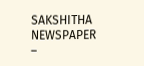SAKSHITHA NEWSPAPER –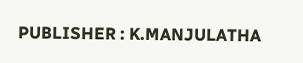PUBLISHER : K.MANJULATHA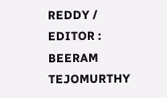REDDY / EDITOR : BEERAM TEJOMURTHY